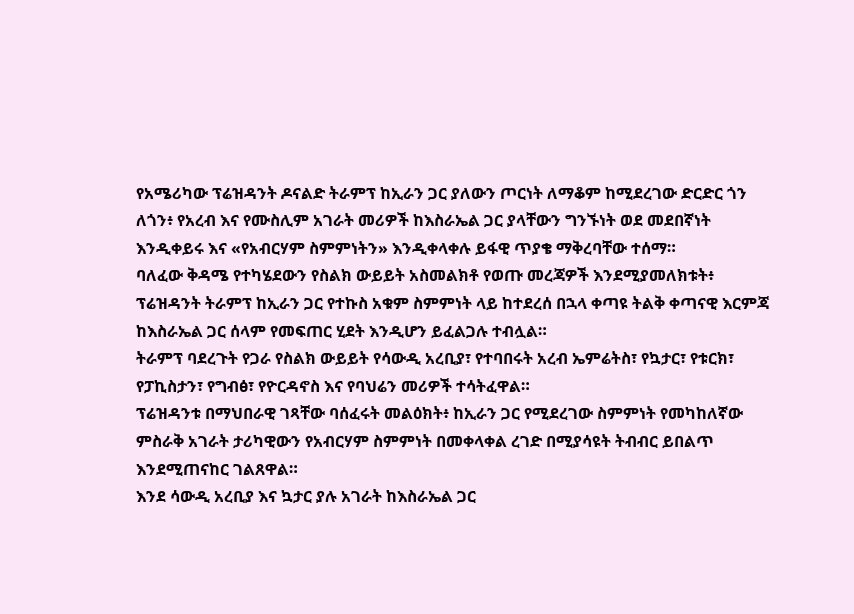የአሜሪካው ፕሬዝዳንት ዶናልድ ትራምፕ ከኢራን ጋር ያለውን ጦርነት ለማቆም ከሚደረገው ድርድር ጎን ለጎን፥ የአረብ እና የሙስሊም አገራት መሪዎች ከእስራኤል ጋር ያላቸውን ግንኙነት ወደ መደበኛነት እንዲቀይሩ እና «የአብርሃም ስምምነትን» እንዲቀላቀሉ ይፋዊ ጥያቄ ማቅረባቸው ተሰማ።
ባለፈው ቅዳሜ የተካሄደውን የስልክ ውይይት አስመልክቶ የወጡ መረጃዎች እንደሚያመለክቱት፥ ፕሬዝዳንት ትራምፕ ከኢራን ጋር የተኩስ አቁም ስምምነት ላይ ከተደረሰ በኋላ ቀጣዩ ትልቅ ቀጣናዊ እርምጃ ከእስራኤል ጋር ሰላም የመፍጠር ሂደት እንዲሆን ይፈልጋሉ ተብሏል።
ትራምፕ ባደረጉት የጋራ የስልክ ውይይት የሳውዲ አረቢያ፣ የተባበሩት አረብ ኤምሬትስ፣ የኳታር፣ የቱርክ፣ የፓኪስታን፣ የግብፅ፣ የዮርዳኖስ እና የባህሬን መሪዎች ተሳትፈዋል።
ፕሬዝዳንቱ በማህበራዊ ገጻቸው ባሰፈሩት መልዕክት፥ ከኢራን ጋር የሚደረገው ስምምነት የመካከለኛው ምስራቅ አገራት ታሪካዊውን የአብርሃም ስምምነት በመቀላቀል ረገድ በሚያሳዩት ትብብር ይበልጥ እንደሚጠናከር ገልጸዋል።
እንደ ሳውዲ አረቢያ እና ኳታር ያሉ አገራት ከእስራኤል ጋር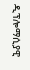ዲፕሎማሲያዊ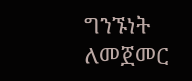ግንኙነት ለመጀመር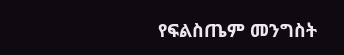የፍልስጤም መንግስት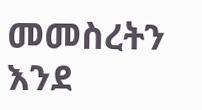መመስረትን እንደ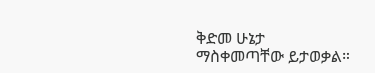ቅድመ ሁኔታ ማስቀመጣቸው ይታወቃል።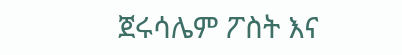ጀሩሳሌም ፖስት እና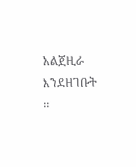አልጀዚራ እንደዘገቡት ፡፡